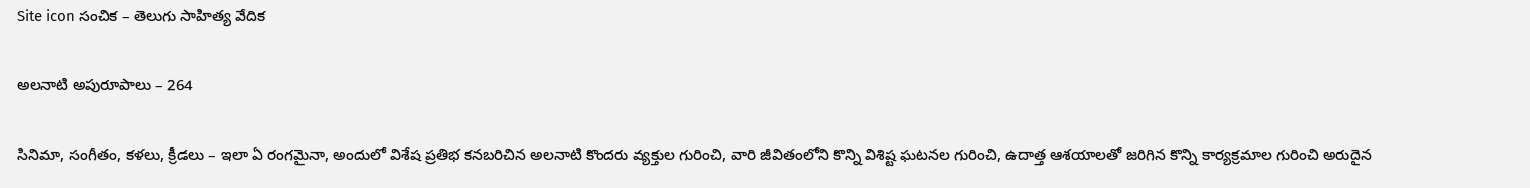Site icon సంచిక – తెలుగు సాహిత్య వేదిక

అలనాటి అపురూపాలు – 264

సినిమా, సంగీతం, కళలు, క్రీడలు – ఇలా ఏ రంగమైనా, అందులో విశేష ప్రతిభ కనబరిచిన అలనాటి కొందరు వ్యక్తుల గురించి, వారి జీవితంలోని కొన్ని విశిష్ట ఘటనల గురించి, ఉదాత్త ఆశయాలతో జరిగిన కొన్ని కార్యక్రమాల గురించి అరుదైన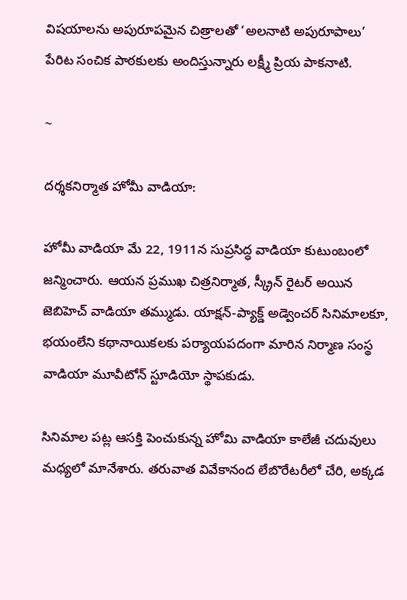విషయాలను అపురూపమైన చిత్రాలతో ‘అలనాటి అపురూపాలు’ పేరిట సంచిక పాఠకులకు అందిస్తున్నారు లక్ష్మీ ప్రియ పాకనాటి.

~

దర్శకనిర్మాత హోమీ వాడియా:

హోమీ వాడియా మే 22, 1911న సుప్రసిద్ధ వాడియా కుటుంబంలో జన్మించారు. ఆయన ప్రముఖ చిత్రనిర్మాత, స్క్రీన్ రైటర్ అయిన జెబిహెచ్ వాడియా తమ్ముడు. యాక్షన్-ప్యాక్డ్ అడ్వెంచర్ సినిమాలకూ, భయంలేని కథానాయికలకు పర్యాయపదంగా మారిన నిర్మాణ సంస్థ వాడియా మూవీటోన్ స్టూడియో స్థాపకుడు.

సినిమాల పట్ల ఆసక్తి పెంచుకున్న హోమి వాడియా కాలేజీ చదువులు మధ్యలో మానేశారు. తరువాత వివేకానంద లేబొరేటరీలో చేరి, అక్కడ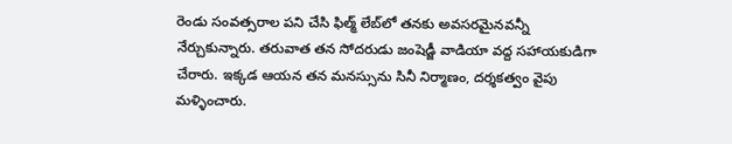రెండు సంవత్సరాల పని చేసి ఫిల్మ్ లేబ్‌లో తనకు అవసరమైనవన్నీ నేర్చుకున్నారు. తరువాత తన సోదరుడు జంషెడ్జీ వాడియా వద్ద సహాయకుడిగా చేరారు. ఇక్కడ ఆయన తన మనస్సును సినీ నిర్మాణం, దర్శకత్వం వైపు మళ్ళించారు.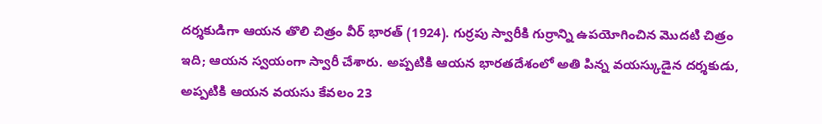దర్శకుడిగా ఆయన తొలి చిత్రం వీర్ భారత్ (1924). గుర్రపు స్వారీకి గుర్రాన్ని ఉపయోగించిన మొదటి చిత్రం ఇది; ఆయన స్వయంగా స్వారీ చేశారు. అప్పటికి ఆయన భారతదేశంలో అతి పిన్న వయస్కుడైన దర్శకుడు, అప్పటికి ఆయన వయసు కేవలం 23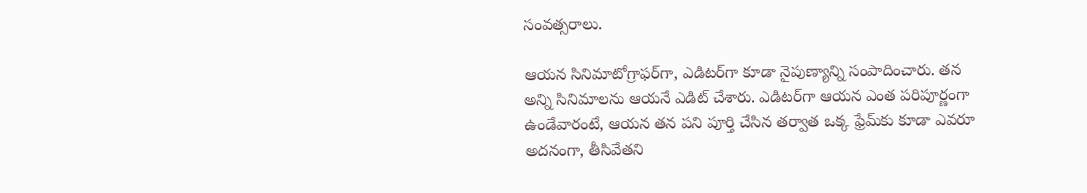సంవత్సరాలు.

ఆయన సినిమాటోగ్రాఫర్‌గా, ఎడిటర్‌గా కూడా నైపుణ్యాన్ని సంపాదించారు. తన అన్ని సినిమాలను ఆయనే ఎడిట్ చేశారు. ఎడిటర్‌గా ఆయన ఎంత పరిపూర్ణంగా ఉండేవారంటే, ఆయన తన పని పూర్తి చేసిన తర్వాత ఒక్క ఫ్రేమ్‌కు కూడా ఎవరూ అదనంగా, తీసివేతని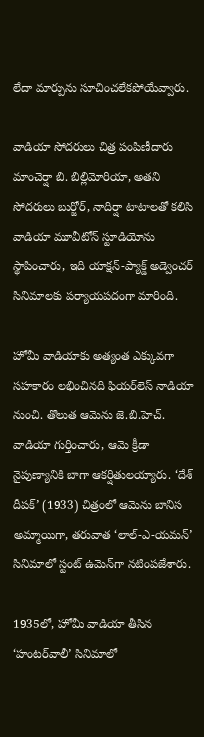లేదా మార్పును సూచించలేకపోయేవ్వారు.

వాడియా సోదరులు చిత్ర పంపిణీదారు మాంచెర్షా బి. బిల్లిమోరియా, అతని సోదరులు బుర్జోర్, నాదిర్షా టాటాలతో కలిసి వాడియా మూవీటోన్ స్టూడియోను స్థాపించారు, ఇది యాక్షన్-ప్యాక్డ్ అడ్వెంచర్ సినిమాలకు పర్యాయపదంగా మారింది.

హోమీ వాడియాకు అత్యంత ఎక్కువగా సహకారం లభించినది ఫియర్‌లెస్ నాడియా నుంచి. తొలుత ఆమెను జె.బి.హెచ్. వాడియా గుర్తించారు, ఆమె క్రీడా నైపుణ్యానికి బాగా ఆకర్షితులయ్యారు. ‘దేశ్ దీపక్’ (1933) చిత్రంలో ఆమెను బానిస అమ్మాయిగా, తరువాత ‘లాల్-ఎ-యమన్’ సినిమాలో స్టంట్ ఉమెన్‌గా నటింపజేశారు.

1935లో, హోమీ వాడియా తీసిన ‘హంటర్‌వాలీ’ సినిమాలో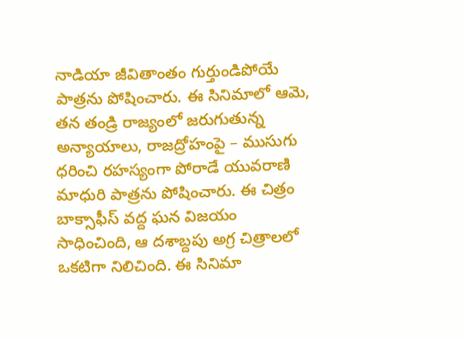నాడియా జీవితాంతం గుర్తుండిపోయే పాత్రను పోషించారు. ఈ సినిమాలో ఆమె, తన తండ్రి రాజ్యంలో జరుగుతున్న అన్యాయాలు, రాజద్రోహంపై – ముసుగు ధరించి రహస్యంగా పోరాడే యువరాణి మాధురి పాత్రను పోషించారు. ఈ చిత్రం బాక్సాఫీస్ వద్ద ఘన విజయం సాధించింది, ఆ దశాబ్దపు అగ్ర చిత్రాలలో ఒకటిగా నిలిచింది. ఈ సినిమా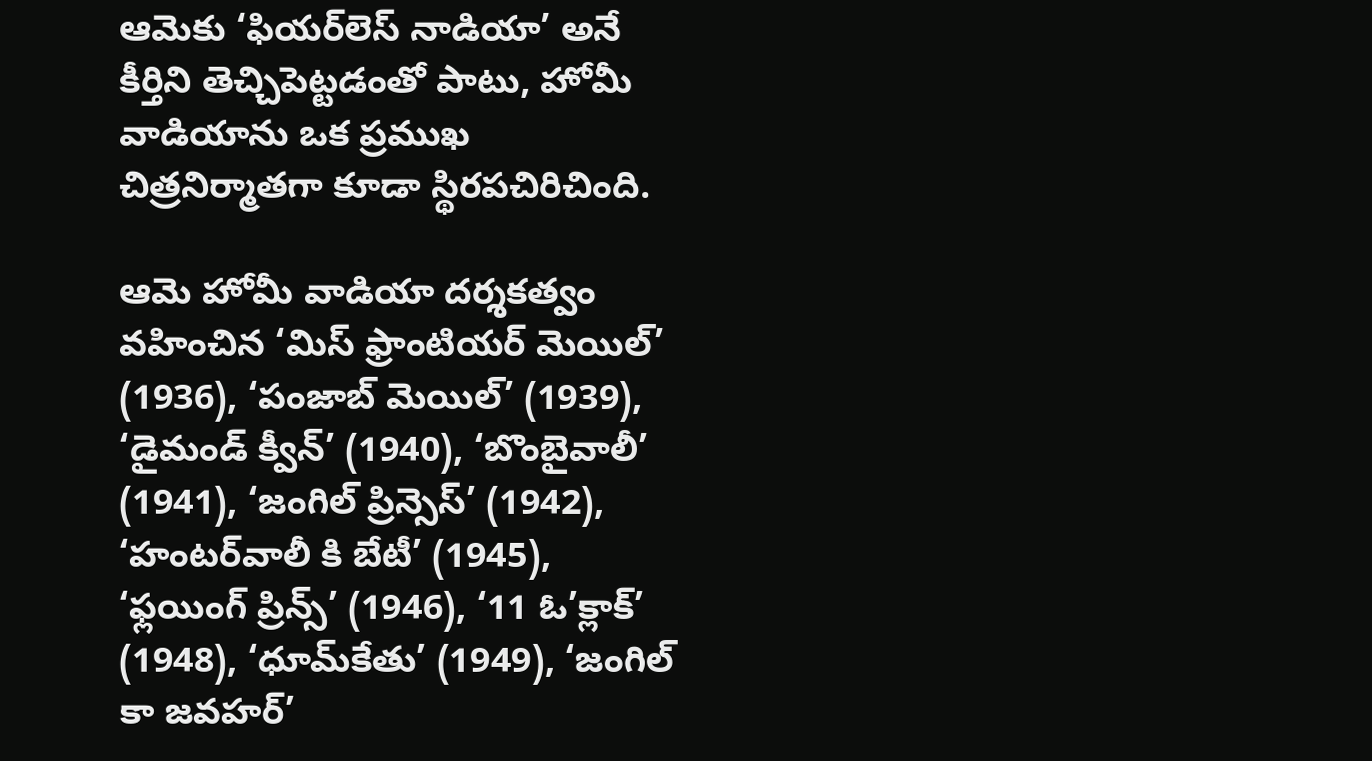ఆమెకు ‘ఫియర్‌లెస్ నాడియా’ అనే కీర్తిని తెచ్చిపెట్టడంతో పాటు, హోమీ వాడియాను ఒక ప్రముఖ చిత్రనిర్మాతగా కూడా స్థిరపచిరిచింది.

ఆమె హోమీ వాడియా దర్శకత్వం వహించిన ‘మిస్ ఫ్రాంటియర్ మెయిల్’ (1936), ‘పంజాబ్ మెయిల్’ (1939), ‘డైమండ్ క్వీన్’ (1940), ‘బొంబైవాలీ’ (1941), ‘జంగిల్ ప్రిన్సెస్’ (1942), ‘హంటర్‌వాలీ కి బేటీ’ (1945), ‘ఫ్లయింగ్ ప్రిన్స్’ (1946), ‘11 ఓ’క్లాక్’ (1948), ‘ధూమ్‌కేతు’ (1949), ‘జంగిల్ కా జవహర్’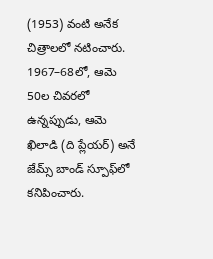(1953) వంటి అనేక చిత్రాలలో నటించారు. 1967–68లో, ఆమె 50ల చివరలో ఉన్నప్పుడు, ఆమె ఖిలాడి (ది ప్లేయర్) అనే జేమ్స్ బాండ్ స్పూఫ్‌లో కనిపించారు.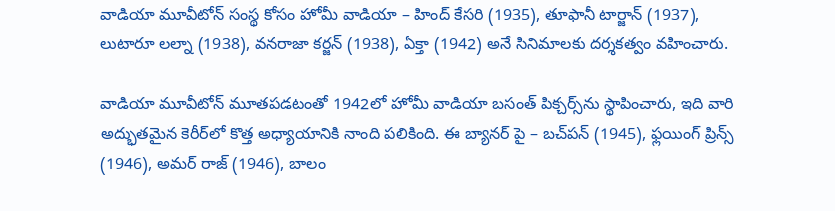వాడియా మూవీటోన్ సంస్థ కోసం హోమీ వాడియా – హింద్ కేసరి (1935), తూఫానీ టార్జాన్ (1937), లుటారూ లల్నా (1938), వనరాజా కర్జన్ (1938), ఏక్తా (1942) అనే సినిమాలకు దర్శకత్వం వహించారు.

వాడియా మూవీటోన్ మూతపడటంతో 1942లో హోమీ వాడియా బసంత్ పిక్చర్స్‌ను స్థాపించారు, ఇది వారి అద్భుతమైన కెరీర్‌లో కొత్త అధ్యాయానికి నాంది పలికింది. ఈ బ్యానర్ పై – బచ్‌పన్ (1945), ఫ్లయింగ్ ప్రిన్స్ (1946), అమర్ రాజ్ (1946), బాలం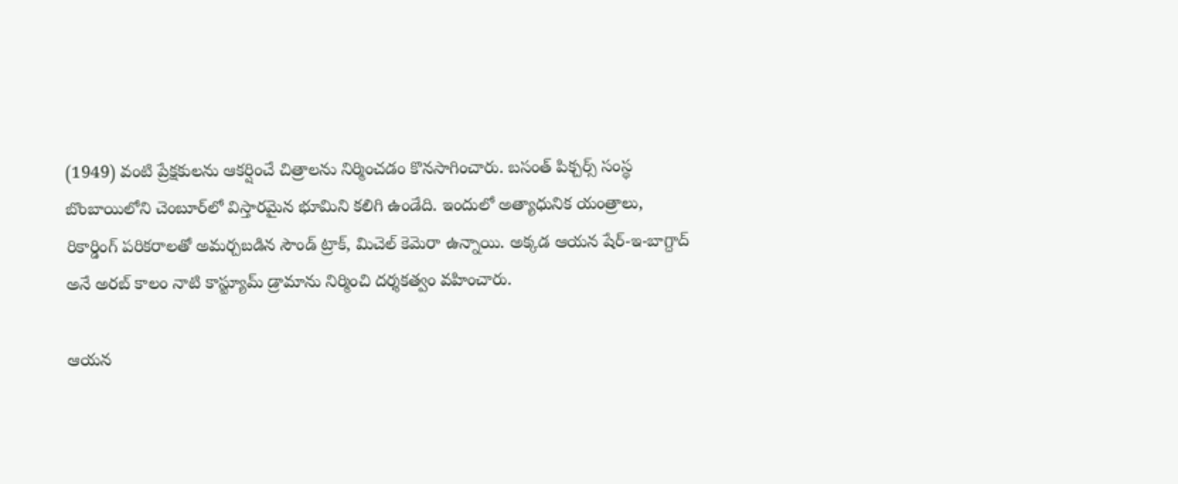(1949) వంటి ప్రేక్షకులను ఆకర్షించే చిత్రాలను నిర్మించడం కొనసాగించారు. బసంత్ పిక్చర్స్ సంస్థ బొంబాయిలోని చెంబూర్‌లో విస్తారమైన భూమిని కలిగి ఉండేది. ఇందులో అత్యాధునిక యంత్రాలు, రికార్డింగ్ పరికరాలతో అమర్చబడిన సౌండ్ ట్రాక్, మిచెల్ కెమెరా ఉన్నాయి. అక్కడ ఆయన షేర్-ఇ-బాగ్దాద్ అనే అరబ్ కాలం నాటి కాస్ట్యూమ్ డ్రామాను నిర్మించి దర్శకత్వం వహించారు.

ఆయన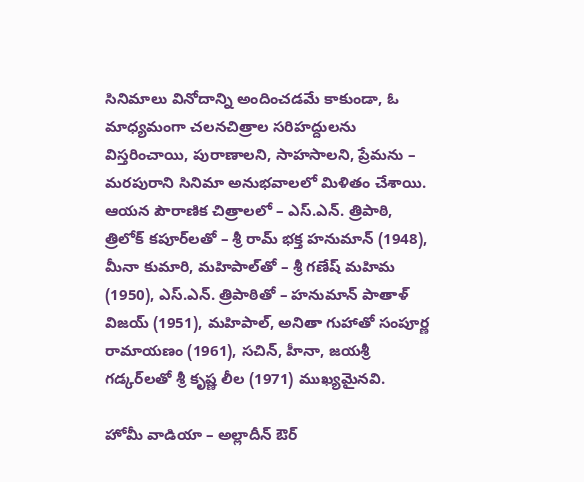సినిమాలు వినోదాన్ని అందించడమే కాకుండా, ఓ మాధ్యమంగా చలనచిత్రాల సరిహద్దులను విస్తరించాయి, పురాణాలని, సాహసాలని, ప్రేమను – మరపురాని సినిమా అనుభవాలలో మిళితం చేశాయి. ఆయన పౌరాణిక చిత్రాలలో – ఎస్.ఎన్. త్రిపాఠి, త్రిలోక్ కపూర్‌లతో – శ్రీ రామ్ భక్త హనుమాన్ (1948), మీనా కుమారి, మహిపాల్‌తో – శ్రీ గణేష్ మహిమ (1950), ఎస్.ఎన్. త్రిపాఠితో – హనుమాన్ పాతాళ్ విజయ్ (1951), మహిపాల్, అనితా గుహాతో సంపూర్ణ రామాయణం (1961), సచిన్, హీనా, జయశ్రీ గడ్కర్‌లతో శ్రీ కృష్ణ లీల (1971) ముఖ్యమైనవి.

హోమీ వాడియా – అల్లాదీన్ ఔర్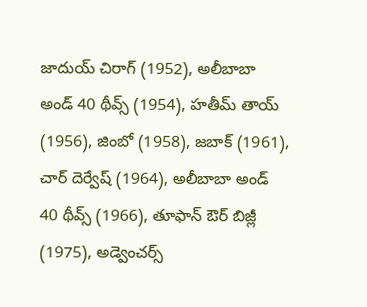జాదుయ్ చిరాగ్ (1952), అలీబాబా అండ్ 40 థీవ్స్ (1954), హతీమ్ తాయ్ (1956), జింబో (1958), జబాక్ (1961), చార్ దెర్వేష్ (1964), అలీబాబా అండ్ 40 థీవ్స్ (1966), తూఫాన్ ఔర్ బిజ్లీ (1975), అడ్వెంచర్స్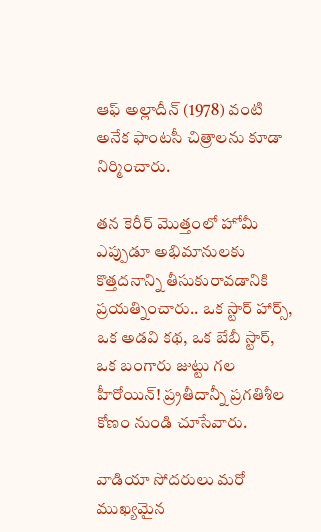ఆఫ్ అల్లాదీన్ (1978) వంటి అనేక ఫాంటసీ చిత్రాలను కూడా నిర్మించారు.

తన కెరీర్ మొత్తంలో హోమీ ఎప్పుడూ అభిమానులకు కొత్తదనాన్ని తీసుకురావడానికి ప్రయత్నించారు.. ఒక స్టార్ హార్స్, ఒక అడవి కథ, ఒక బేబీ స్టార్, ఒక బంగారు జుట్టు గల హీరోయిన్! ప్ర్రతీదాన్నీ ప్రగతిశీల కోణం నుండి చూసేవారు.

వాడియా సోదరులు మరో ముఖ్యమైన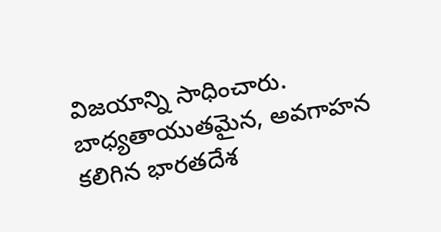విజయాన్ని సాధించారు. బాధ్యతాయుతమైన, అవగాహన కలిగిన భారతదేశ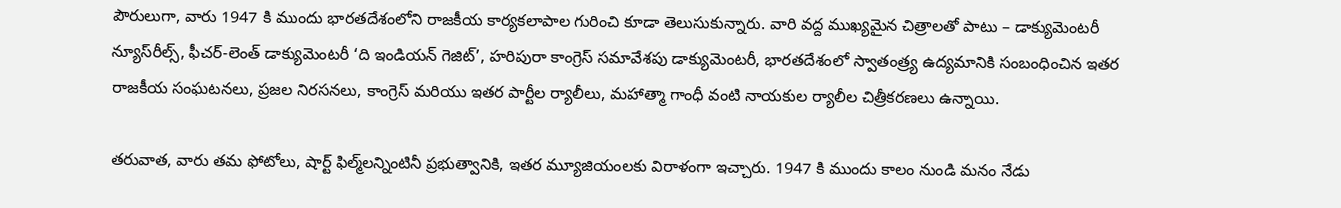పౌరులుగా, వారు 1947 కి ముందు భారతదేశంలోని రాజకీయ కార్యకలాపాల గురించి కూడా తెలుసుకున్నారు. వారి వద్ద ముఖ్యమైన చిత్రాలతో పాటు – డాక్యుమెంటరీ న్యూస్‌రీల్స్, ఫీచర్-లెంత్ డాక్యుమెంటరీ ‘ది ఇండియన్ గెజిట్’, హరిపురా కాంగ్రెస్ సమావేశపు డాక్యుమెంటరీ, భారతదేశంలో స్వాతంత్ర్య ఉద్యమానికి సంబంధించిన ఇతర రాజకీయ సంఘటనలు, ప్రజల నిరసనలు, కాంగ్రెస్ మరియు ఇతర పార్టీల ర్యాలీలు, మహాత్మా గాంధీ వంటి నాయకుల ర్యాలీల చిత్రీకరణలు ఉన్నాయి.

తరువాత, వారు తమ ఫోటోలు, షార్ట్ ఫిల్మ్‌లన్నింటినీ ప్రభుత్వానికి, ఇతర మ్యూజియంలకు విరాళంగా ఇచ్చారు. 1947 కి ముందు కాలం నుండి మనం నేడు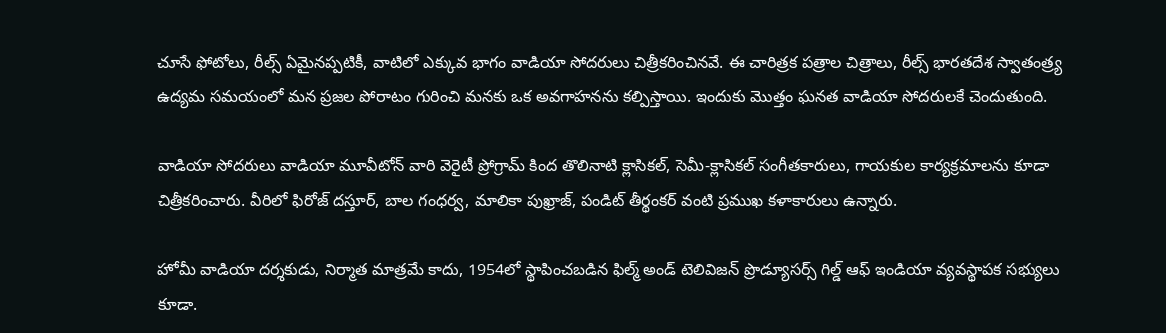చూసే ఫోటోలు, రీల్స్ ఏమైనప్పటికీ, వాటిలో ఎక్కువ భాగం వాడియా సోదరులు చిత్రీకరించినవే. ఈ చారిత్రక పత్రాల చిత్రాలు, రీల్స్ భారతదేశ స్వాతంత్ర్య ఉద్యమ సమయంలో మన ప్రజల పోరాటం గురించి మనకు ఒక అవగాహనను కల్పిస్తాయి. ఇందుకు మొత్తం ఘనత వాడియా సోదరులకే చెందుతుంది.

వాడియా సోదరులు వాడియా మూవీటోన్ వారి వెరైటీ ప్రోగ్రామ్ కింద తొలినాటి క్లాసికల్, సెమీ-క్లాసికల్ సంగీతకారులు, గాయకుల కార్యక్రమాలను కూడా చిత్రీకరించారు. వీరిలో ఫిరోజ్ దస్తూర్, బాల గంధర్వ, మాలికా పుఖ్రాజ్, పండిట్ తీర్థంకర్ వంటి ప్రముఖ కళాకారులు ఉన్నారు.

హోమీ వాడియా దర్శకుడు, నిర్మాత మాత్రమే కాదు, 1954లో స్థాపించబడిన ఫిల్మ్ అండ్ టెలివిజన్ ప్రొడ్యూసర్స్ గిల్డ్ ఆఫ్ ఇండియా వ్యవస్థాపక సభ్యులు కూడా.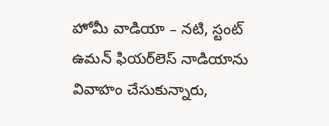హోమీ వాడియా – నటి, స్టంట్ ఉమన్ ఫియర్‌లెస్ నాడియాను వివాహం చేసుకున్నారు,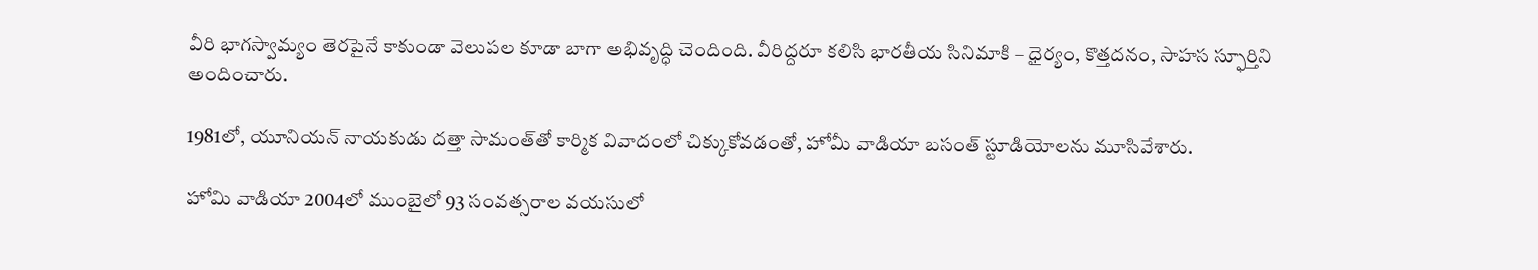వీరి భాగస్వామ్యం తెరపైనే కాకుండా వెలుపల కూడా బాగా అభివృద్ధి చెందింది. వీరిద్దరూ కలిసి భారతీయ సినిమాకి – ధైర్యం, కొత్తదనం, సాహస స్ఫూర్తిని అందించారు.

1981లో, యూనియన్ నాయకుడు దత్తా సామంత్‌తో కార్మిక వివాదంలో చిక్కుకోవడంతో, హోమీ వాడియా బసంత్ స్టూడియోలను మూసివేశారు.

హోమి వాడియా 2004లో ముంబైలో 93 సంవత్సరాల వయసులో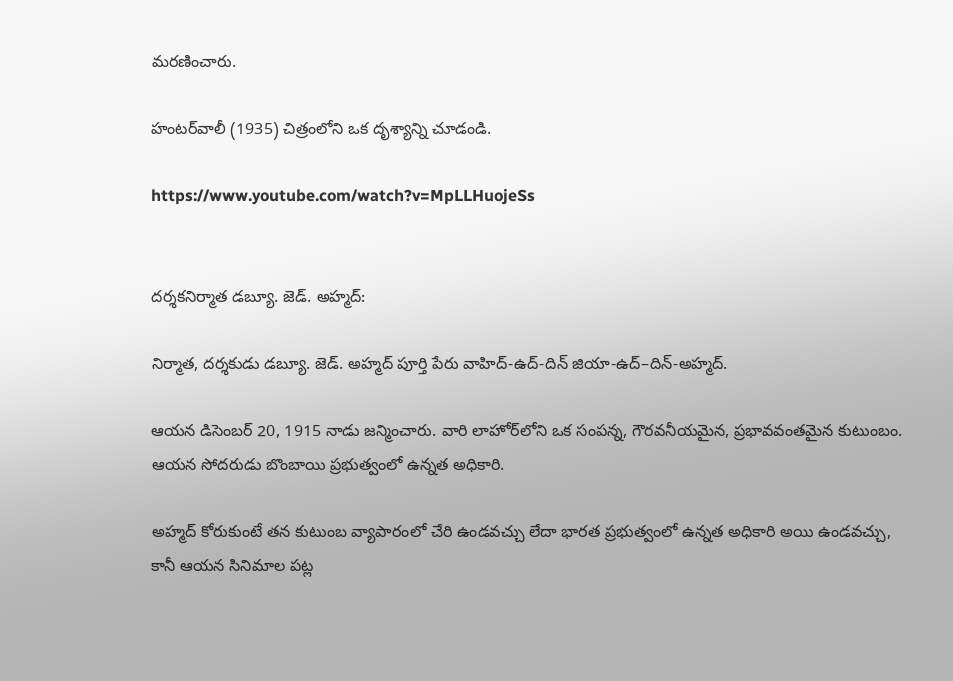మరణించారు.

హంటర్‌వాలీ (1935) చిత్రంలోని ఒక దృశ్యాన్ని చూడండి.

https://www.youtube.com/watch?v=MpLLHuojeSs


దర్శకనిర్మాత డబ్యూ. జెడ్. అహ్మద్:

నిర్మాత, దర్శకుడు డబ్యూ. జెడ్. అహ్మద్ పూర్తి పేరు వాహిద్-ఉద్-దిన్ జియా-ఉద్–దిన్-అహ్మద్.

ఆయన డిసెంబర్ 20, 1915 నాడు జన్మించారు. వారి లాహోర్‌లోని ఒక సంపన్న, గౌరవనీయమైన, ప్రభావవంతమైన కుటుంబం. ఆయన సోదరుడు బొంబాయి ప్రభుత్వంలో ఉన్నత అధికారి.

అహ్మద్ కోరుకుంటే తన కుటుంబ వ్యాపారంలో చేరి ఉండవచ్చు లేదా భారత ప్రభుత్వంలో ఉన్నత అధికారి అయి ఉండవచ్చు, కానీ ఆయన సినిమాల పట్ల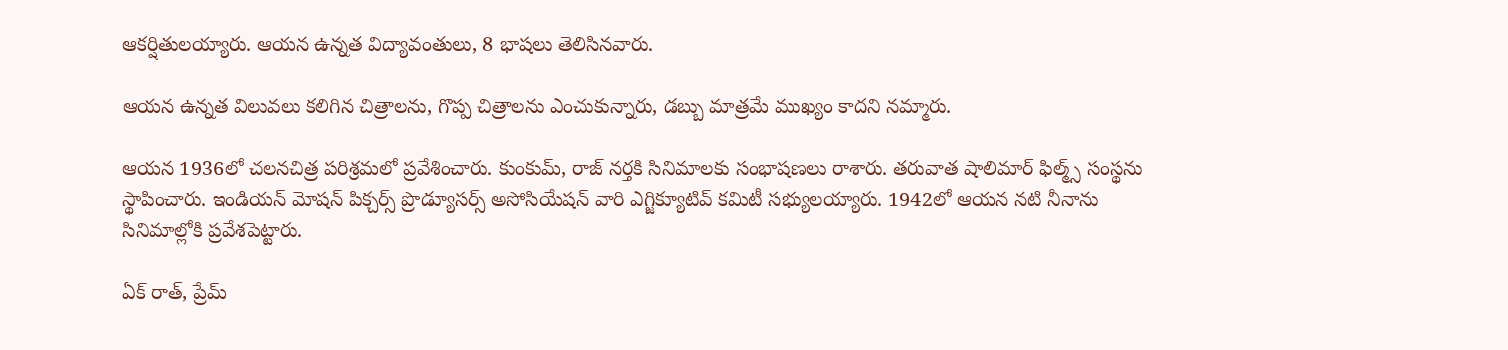ఆకర్షితులయ్యారు. ఆయన ఉన్నత విద్యావంతులు, 8 భాషలు తెలిసినవారు.

ఆయన ఉన్నత విలువలు కలిగిన చిత్రాలను, గొప్ప చిత్రాలను ఎంచుకున్నారు, డబ్బు మాత్రమే ముఖ్యం కాదని నమ్మారు.

ఆయన 1936లో చలనచిత్ర పరిశ్రమలో ప్రవేశించారు. కుంకుమ్, రాజ్ నర్తకి సినిమాలకు సంభాషణలు రాశారు. తరువాత షాలిమార్ ఫిల్మ్స్ సంస్థను స్థాపించారు. ఇండియన్ మోషన్ పిక్చర్స్ ప్రొడ్యూసర్స్ అసోసియేషన్ వారి ఎగ్జిక్యూటివ్ కమిటీ సభ్యులయ్యారు. 1942లో ఆయన నటి నీనాను సినిమాల్లోకి ప్రవేశపెట్టారు.

ఏక్ రాత్, ప్రేమ్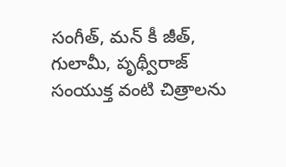సంగీత్, మన్ కీ జీత్, గులామీ, పృథ్వీరాజ్ సంయుక్త వంటి చిత్రాలను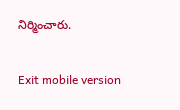నిర్మించారు.

Exit mobile version